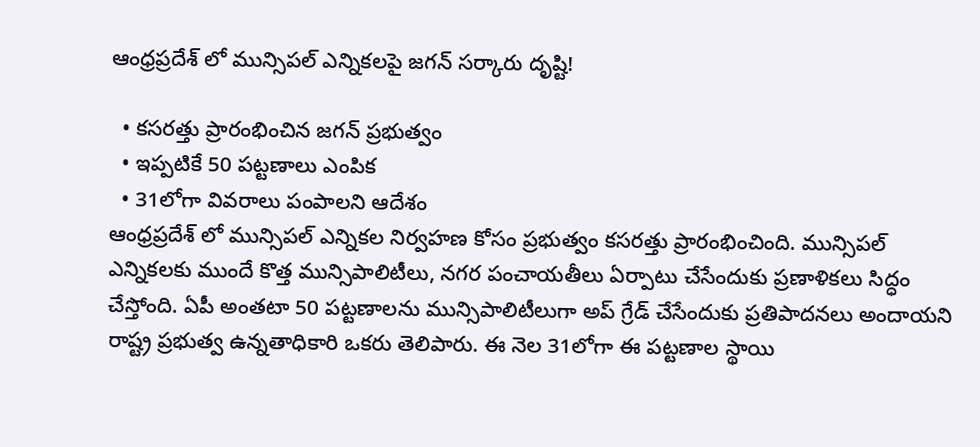ఆంధ్రప్రదేశ్ లో మున్సిపల్ ఎన్నికలపై జగన్ సర్కారు దృష్టి!

  • కసరత్తు ప్రారంభించిన జగన్ ప్రభుత్వం
  • ఇప్పటికే 50 పట్టణాలు ఎంపిక
  • 31లోగా వివరాలు పంపాలని ఆదేశం
ఆంధ్రప్రదేశ్ లో మున్సిపల్ ఎన్నికల నిర్వహణ కోసం ప్రభుత్వం కసరత్తు ప్రారంభించింది. మున్సిపల్ ఎన్నికలకు ముందే కొత్త మున్సిపాలిటీలు, నగర పంచాయతీలు ఏర్పాటు చేసేందుకు ప్రణాళికలు సిద్ధం చేస్తోంది. ఏపీ అంతటా 50 పట్టణాలను మున్సిపాలిటీలుగా అప్ గ్రేడ్ చేసేందుకు ప్రతిపాదనలు అందాయని రాష్ట్ర ప్రభుత్వ ఉన్నతాధికారి ఒకరు తెలిపారు. ఈ నెల 31లోగా ఈ పట్టణాల స్థాయి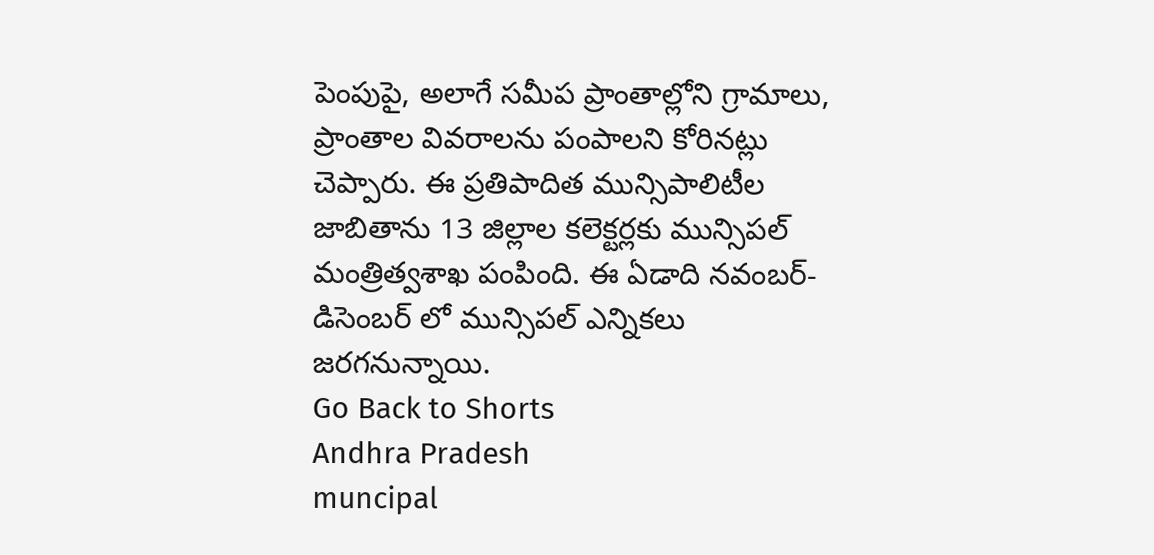పెంపుపై, అలాగే సమీప ప్రాంతాల్లోని గ్రామాలు, ప్రాంతాల వివరాలను పంపాలని కోరినట్లు చెప్పారు. ఈ ప్రతిపాదిత మున్సిపాలిటీల జాబితాను 13 జిల్లాల కలెక్టర్లకు మున్సిపల్ మంత్రిత్వశాఖ పంపింది. ఈ ఏడాది నవంబర్-డిసెంబర్ లో మున్సిపల్ ఎన్నికలు జరగనున్నాయి.
Go Back to Shorts
Andhra Pradesh
muncipal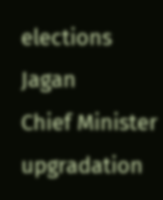elections
Jagan
Chief Minister
upgradation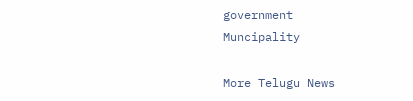government
Muncipality

More Telugu News